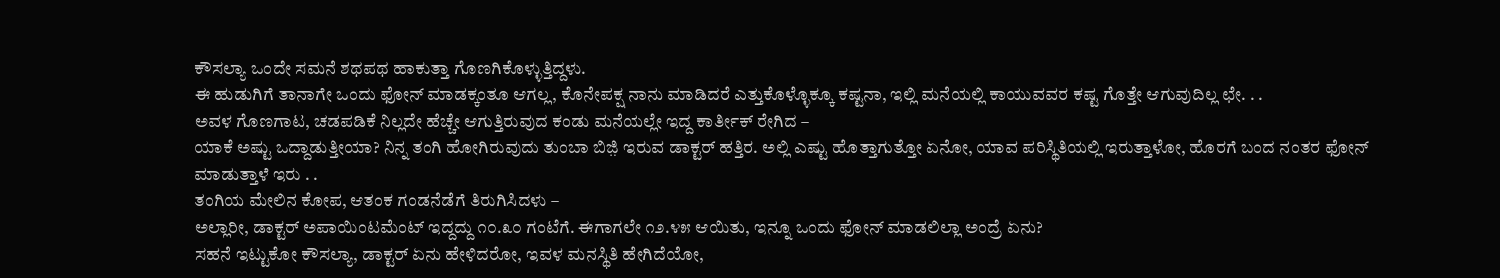ಕೌಸಲ್ಯಾ ಒಂದೇ ಸಮನೆ ಶಥಪಥ ಹಾಕುತ್ತಾ ಗೊಣಗಿಕೊಳ್ಳುತ್ತಿದ್ದಳು.
ಈ ಹುಡುಗಿಗೆ ತಾನಾಗೇ ಒಂದು ಫೋನ್ ಮಾಡಕ್ಕಂತೂ ಆಗಲ್ಲ, ಕೊನೇಪಕ್ಷ ನಾನು ಮಾಡಿದರೆ ಎತ್ತುಕೊಳ್ಳೊಕ್ಕೂ ಕಷ್ಟನಾ, ಇಲ್ಲಿ ಮನೆಯಲ್ಲಿ ಕಾಯುವವರ ಕಷ್ಟ ಗೊತ್ತೇ ಆಗುವುದಿಲ್ಲ ಛೇ. . .
ಅವಳ ಗೊಣಗಾಟ, ಚಡಪಡಿಕೆ ನಿಲ್ಲದೇ ಹೆಚ್ಚೇ ಆಗುತ್ತಿರುವುದ ಕಂಡು ಮನೆಯಲ್ಲೇ ಇದ್ದ ಕಾರ್ತೀಕ್ ರೇಗಿದ –
ಯಾಕೆ ಅಷ್ಟು ಒದ್ದಾಡುತ್ತೀಯಾ? ನಿನ್ನ ತಂಗಿ ಹೋಗಿರುವುದು ತುಂಬಾ ಬಿಜ಼ಿ ಇರುವ ಡಾಕ್ಟರ್ ಹತ್ತಿರ. ಅಲ್ಲಿ ಎಷ್ಟು ಹೊತ್ತಾಗುತ್ತೋ ಏನೋ, ಯಾವ ಪರಿಸ್ಥಿತಿಯಲ್ಲಿ ಇರುತ್ತಾಳೋ, ಹೊರಗೆ ಬಂದ ನಂತರ ಫೋನ್ ಮಾಡುತ್ತಾಳೆ ಇರು . .
ತಂಗಿಯ ಮೇಲಿನ ಕೋಪ, ಆತಂಕ ಗಂಡನೆಡೆಗೆ ತಿರುಗಿಸಿದಳು –
ಅಲ್ಲಾರೀ, ಡಾಕ್ಟರ್ ಅಪಾಯಿಂಟಮೆಂಟ್ ಇದ್ದದ್ದು ೧೦.೩೦ ಗಂಟೆಗೆ. ಈಗಾಗಲೇ ೧೨.೪೫ ಆಯಿತು, ಇನ್ನೂ ಒಂದು ಫೋನ್ ಮಾಡಲಿಲ್ಲಾ ಅಂದ್ರೆ ಏನು?
ಸಹನೆ ಇಟ್ಟುಕೋ ಕೌಸಲ್ಯಾ, ಡಾಕ್ಟರ್ ಏನು ಹೇಳಿದರೋ, ಇವಳ ಮನಸ್ಥಿತಿ ಹೇಗಿದೆಯೋ,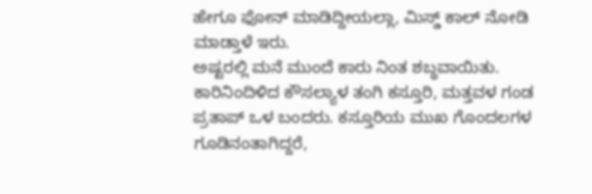ಹೇಗೂ ಫೋನ್ ಮಾಡಿದ್ದೀಯಲ್ಲಾ, ಮಿಸ್ಡ್ ಕಾಲ್ ನೋಡಿ ಮಾಡ್ತಾಳೆ ಇರು.
ಅಷ್ಟರಲ್ಲಿ ಮನೆ ಮುಂದೆ ಕಾರು ನಿಂತ ಶಬ್ಧವಾಯಿತು. ಕಾರಿನಿಂದಿಳಿದ ಕೌಸಲ್ಯಾಳ ತಂಗಿ ಕಸ್ತೂರಿ, ಮತ್ತವಳ ಗಂಡ ಪ್ರತಾಪ್ ಒಳ ಬಂದರು. ಕಸ್ತೂರಿಯ ಮುಖ ಗೊಂದಲಗಳ ಗೂಡಿನಂತಾಗಿದ್ದರೆ,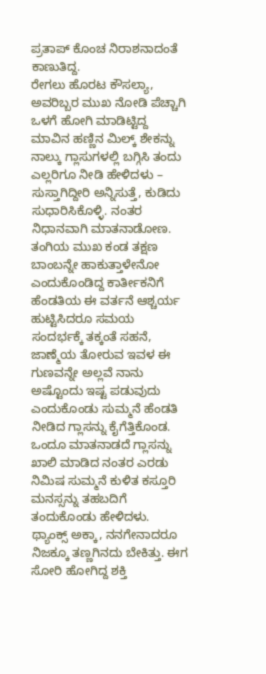ಪ್ರತಾಪ್ ಕೊಂಚ ನಿರಾಶನಾದಂತೆ ಕಾಣುತಿದ್ದ.
ರೇಗಲು ಹೊರಟ ಕೌಸಲ್ಯಾ, ಅವರಿಬ್ಬರ ಮುಖ ನೋಡಿ ಪೆಚ್ಚಾಗಿ ಒಳಗೆ ಹೋಗಿ ಮಾಡಿಟ್ಟಿದ್ದ ಮಾವಿನ ಹಣ್ಣಿನ ಮಿಲ್ಕ್ ಶೇಕನ್ನು ನಾಲ್ಕು ಗ್ಲಾಸುಗಳಲ್ಲಿ ಬಗ್ಗಿಸಿ ತಂದು ಎಲ್ಲರಿಗೂ ನೀಡಿ ಹೇಳಿದಳು –
ಸುಸ್ತಾಗಿದ್ದೀರಿ ಅನ್ನಿಸುತ್ತೆ, ಕುಡಿದು ಸುಧಾರಿಸಿಕೊಳ್ಳಿ. ನಂತರ ನಿಧಾನವಾಗಿ ಮಾತನಾಡೋಣ.
ತಂಗಿಯ ಮುಖ ಕಂಡ ತಕ್ಷಣ ಬಾಂಬನ್ನೇ ಹಾಕುತ್ತಾಳೇನೋ ಎಂದುಕೊಂಡಿದ್ದ ಕಾರ್ತೀಕನಿಗೆ ಹೆಂಡತಿಯ ಈ ವರ್ತನೆ ಆಶ್ಚರ್ಯ ಹುಟ್ಟಿಸಿದರೂ ಸಮಯ ಸಂದರ್ಭಕ್ಕೆ ತಕ್ಕಂತೆ ಸಹನೆ, ಜಾಣ್ಮೆಯ ತೋರುವ ಇವಳ ಈ ಗುಣವನ್ನೇ ಅಲ್ಲವೆ ನಾನು ಅಷ್ಟೊಂದು ಇಷ್ಟ ಪಡುವುದು ಎಂದುಕೊಂಡು ಸುಮ್ಮನೆ ಹೆಂಡತಿ ನೀಡಿದ ಗ್ಲಾಸನ್ನು ಕೈಗೆತ್ತಿಕೊಂಡ.
ಒಂದೂ ಮಾತನಾಡದೆ ಗ್ಲಾಸನ್ನು ಖಾಲಿ ಮಾಡಿದ ನಂತರ ಎರಡು ನಿಮಿಷ ಸುಮ್ಮನೆ ಕುಳಿತ ಕಸ್ತೂರಿ ಮನಸ್ಸನ್ನು ತಹಬದಿಗೆ ತಂದುಕೊಂಡು ಹೇಳಿದಳು.
ಥ್ಯಾಂಕ್ಸ್ ಅಕ್ಕಾ, ನನಗೇನಾದರೂ ನಿಜಕ್ಕೂ ತಣ್ಣಗಿನದು ಬೇಕಿತ್ತು. ಈಗ ಸೋರಿ ಹೋಗಿದ್ದ ಶಕ್ತಿ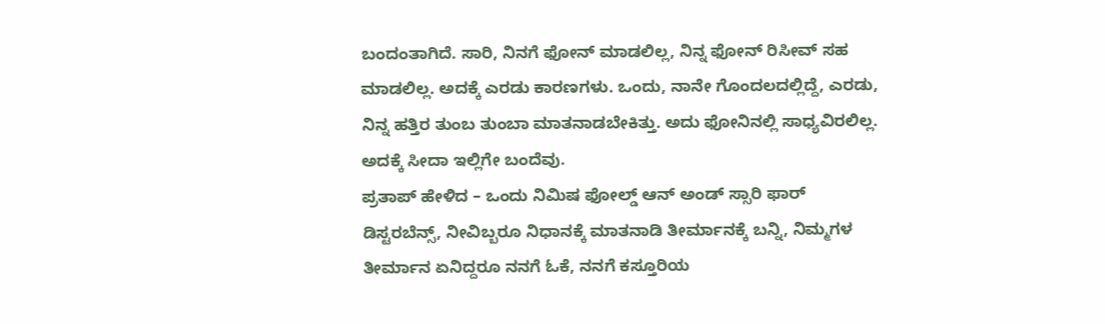ಬಂದಂತಾಗಿದೆ. ಸಾರಿ, ನಿನಗೆ ಫೋನ್ ಮಾಡಲಿಲ್ಲ, ನಿನ್ನ ಫೋನ್ ರಿಸೀವ್ ಸಹ ಮಾಡಲಿಲ್ಲ. ಅದಕ್ಕೆ ಎರಡು ಕಾರಣಗಳು. ಒಂದು, ನಾನೇ ಗೊಂದಲದಲ್ಲಿದ್ದೆ, ಎರಡು, ನಿನ್ನ ಹತ್ತಿರ ತುಂಬ ತುಂಬಾ ಮಾತನಾಡಬೇಕಿತ್ತು. ಅದು ಫೋನಿನಲ್ಲಿ ಸಾಧ್ಯವಿರಲಿಲ್ಲ. ಅದಕ್ಕೆ ಸೀದಾ ಇಲ್ಲಿಗೇ ಬಂದೆವು.
ಪ್ರತಾಪ್ ಹೇಳಿದ – ಒಂದು ನಿಮಿಷ ಫೋಲ್ಡ್ ಆನ್ ಅಂಡ್ ಸ್ಸಾರಿ ಫಾರ್ ಡಿಸ್ಟರಬೆನ್ಸ್, ನೀವಿಬ್ಬರೂ ನಿಧಾನಕ್ಕೆ ಮಾತನಾಡಿ ತೀರ್ಮಾನಕ್ಕೆ ಬನ್ನಿ, ನಿಮ್ಮಗಳ ತೀರ್ಮಾನ ಏನಿದ್ದರೂ ನನಗೆ ಓಕೆ, ನನಗೆ ಕಸ್ತೂರಿಯ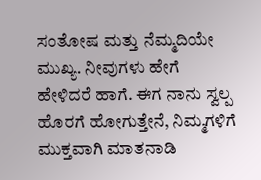ಸಂತೋಷ ಮತ್ತು ನೆಮ್ಮದಿಯೇ ಮುಖ್ಯ. ನೀವುಗಳು ಹೇಗೆ ಹೇಳಿದರೆ ಹಾಗೆ. ಈಗ ನಾನು ಸ್ವಲ್ಪ ಹೊರಗೆ ಹೋಗುತ್ತೇನೆ, ನಿಮ್ಮಗಳಿಗೆ ಮುಕ್ತವಾಗಿ ಮಾತನಾಡಿ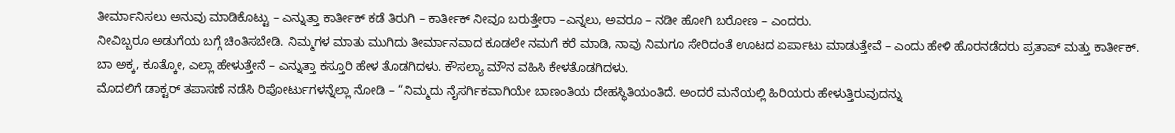ತೀರ್ಮಾನಿಸಲು ಅನುವು ಮಾಡಿಕೊಟ್ಟು – ಎನ್ನುತ್ತಾ ಕಾರ್ತೀಕ್ ಕಡೆ ತಿರುಗಿ – ಕಾರ್ತೀಕ್ ನೀವೂ ಬರುತ್ತೇರಾ –ಎನ್ನಲು, ಅವರೂ – ನಡೀ ಹೋಗಿ ಬರೋಣ – ಎಂದರು.
ನೀವಿಬ್ಬರೂ ಅಡುಗೆಯ ಬಗ್ಗೆ ಚಿಂತಿಸಬೇಡಿ. ನಿಮ್ಮಗಳ ಮಾತು ಮುಗಿದು ತೀರ್ಮಾನವಾದ ಕೂಡಲೇ ನಮಗೆ ಕರೆ ಮಾಡಿ, ನಾವು ನಿಮಗೂ ಸೇರಿದಂತೆ ಊಟದ ಏರ್ಪಾಟು ಮಾಡುತ್ತೇವೆ – ಎಂದು ಹೇಳಿ ಹೊರನಡೆದರು ಪ್ರತಾಪ್ ಮತ್ತು ಕಾರ್ತೀಕ್.
ಬಾ ಅಕ್ಕ, ಕೂತ್ಕೋ, ಎಲ್ಲಾ ಹೇಳುತ್ತೇನೆ – ಎನ್ನುತ್ತಾ ಕಸ್ತೂರಿ ಹೇಳ ತೊಡಗಿದಳು. ಕೌಸಲ್ಯಾ ಮೌನ ವಹಿಸಿ ಕೇಳತೊಡಗಿದಳು.
ಮೊದಲಿಗೆ ಡಾಕ್ಟರ್ ತಪಾಸಣೆ ನಡೆಸಿ ರಿಪೋರ್ಟುಗಳನ್ನೆಲ್ಲಾ ನೋಡಿ – “ನಿಮ್ಮದು ನೈಸರ್ಗಿಕವಾಗಿಯೇ ಬಾಣಂತಿಯ ದೇಹಸ್ಥಿತಿಯಂತಿದೆ. ಅಂದರೆ ಮನೆಯಲ್ಲಿ ಹಿರಿಯರು ಹೇಳುತ್ತಿರುವುದನ್ನು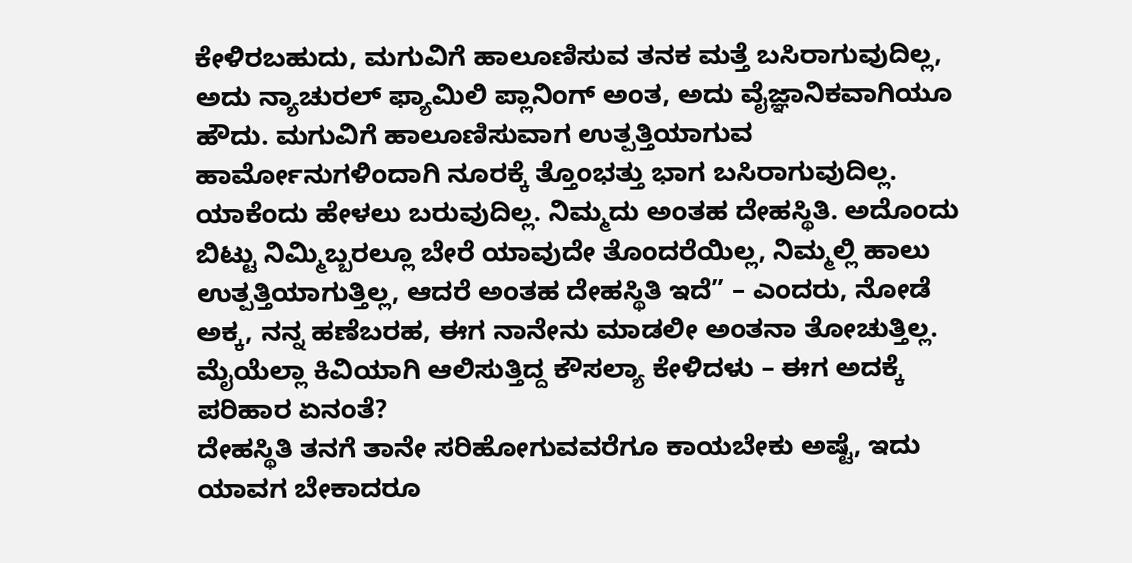ಕೇಳಿರಬಹುದು, ಮಗುವಿಗೆ ಹಾಲೂಣಿಸುವ ತನಕ ಮತ್ತೆ ಬಸಿರಾಗುವುದಿಲ್ಲ, ಅದು ನ್ಯಾಚುರಲ್ ಫ್ಯಾಮಿಲಿ ಪ್ಲಾನಿಂಗ್ ಅಂತ, ಅದು ವೈಜ್ಞಾನಿಕವಾಗಿಯೂ ಹೌದು. ಮಗುವಿಗೆ ಹಾಲೂಣಿಸುವಾಗ ಉತ್ಪತ್ತಿಯಾಗುವ ಹಾರ್ಮೋನುಗಳಿಂದಾಗಿ ನೂರಕ್ಕೆ ತ್ತೊಂಭತ್ತು ಭಾಗ ಬಸಿರಾಗುವುದಿಲ್ಲ. ಯಾಕೆಂದು ಹೇಳಲು ಬರುವುದಿಲ್ಲ. ನಿಮ್ಮದು ಅಂತಹ ದೇಹಸ್ಥಿತಿ. ಅದೊಂದು ಬಿಟ್ಟು ನಿಮ್ಮಿಬ್ಬರಲ್ಲೂ ಬೇರೆ ಯಾವುದೇ ತೊಂದರೆಯಿಲ್ಲ, ನಿಮ್ಮಲ್ಲಿ ಹಾಲು ಉತ್ಪತ್ತಿಯಾಗುತ್ತಿಲ್ಲ, ಆದರೆ ಅಂತಹ ದೇಹಸ್ಥಿತಿ ಇದೆ” – ಎಂದರು, ನೋಡೆ ಅಕ್ಕ, ನನ್ನ ಹಣೆಬರಹ, ಈಗ ನಾನೇನು ಮಾಡಲೀ ಅಂತನಾ ತೋಚುತ್ತಿಲ್ಲ.
ಮೈಯೆಲ್ಲಾ ಕಿವಿಯಾಗಿ ಆಲಿಸುತ್ತಿದ್ದ ಕೌಸಲ್ಯಾ ಕೇಳಿದಳು – ಈಗ ಅದಕ್ಕೆ ಪರಿಹಾರ ಏನಂತೆ?
ದೇಹಸ್ಥಿತಿ ತನಗೆ ತಾನೇ ಸರಿಹೋಗುವವರೆಗೂ ಕಾಯಬೇಕು ಅಷ್ಟೆ, ಇದು ಯಾವಗ ಬೇಕಾದರೂ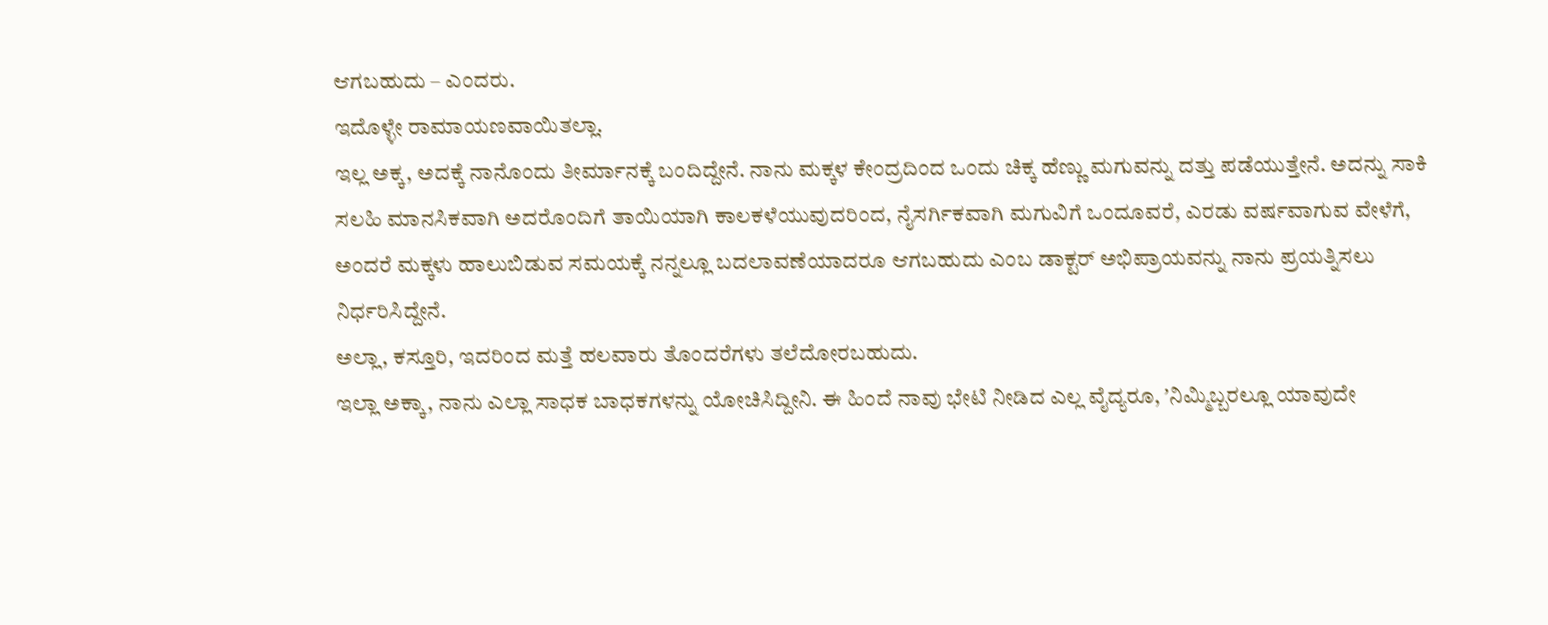ಆಗಬಹುದು – ಎಂದರು.
ಇದೊಳ್ಳೇ ರಾಮಾಯಣವಾಯಿತಲ್ಲಾ.
ಇಲ್ಲ ಅಕ್ಕ, ಅದಕ್ಕೆ ನಾನೊಂದು ತೀರ್ಮಾನಕ್ಕೆ ಬಂದಿದ್ದೇನೆ. ನಾನು ಮಕ್ಕಳ ಕೇಂದ್ರದಿಂದ ಒಂದು ಚಿಕ್ಕ ಹೆಣ್ಣು ಮಗುವನ್ನು ದತ್ತು ಪಡೆಯುತ್ತೇನೆ. ಅದನ್ನು ಸಾಕಿ ಸಲಹಿ ಮಾನಸಿಕವಾಗಿ ಅದರೊಂದಿಗೆ ತಾಯಿಯಾಗಿ ಕಾಲಕಳೆಯುವುದರಿಂದ, ನೈಸರ್ಗಿಕವಾಗಿ ಮಗುವಿಗೆ ಒಂದೂವರೆ, ಎರಡು ವರ್ಷವಾಗುವ ವೇಳೆಗೆ, ಅಂದರೆ ಮಕ್ಕಳು ಹಾಲುಬಿಡುವ ಸಮಯಕ್ಕೆ ನನ್ನಲ್ಲೂ ಬದಲಾವಣೆಯಾದರೂ ಆಗಬಹುದು ಎಂಬ ಡಾಕ್ಟರ್ ಅಭಿಪ್ರಾಯವನ್ನು ನಾನು ಪ್ರಯತ್ನಿಸಲು ನಿರ್ಧರಿಸಿದ್ದೇನೆ.
ಅಲ್ಲಾ, ಕಸ್ತೂರಿ, ಇದರಿಂದ ಮತ್ತೆ ಹಲವಾರು ತೊಂದರೆಗಳು ತಲೆದೋರಬಹುದು.
ಇಲ್ಲಾ ಅಕ್ಕಾ, ನಾನು ಎಲ್ಲಾ ಸಾಧಕ ಬಾಧಕಗಳನ್ನು ಯೋಚಿಸಿದ್ದೀನಿ. ಈ ಹಿಂದೆ ನಾವು ಭೇಟಿ ನೀಡಿದ ಎಲ್ಲ ವೈದ್ಯರೂ, ʼನಿಮ್ಮಿಬ್ಬರಲ್ಲೂ ಯಾವುದೇ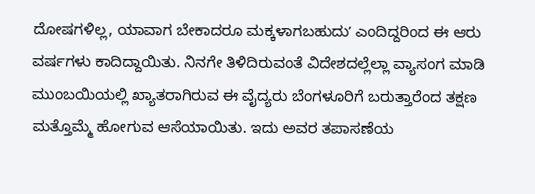ದೋಷಗಳಿಲ್ಲ, ಯಾವಾಗ ಬೇಕಾದರೂ ಮಕ್ಕಳಾಗಬಹುದುʼ ಎಂದಿದ್ದರಿಂದ ಈ ಆರು ವರ್ಷಗಳು ಕಾದಿದ್ದಾಯಿತು. ನಿನಗೇ ತಿಳಿದಿರುವಂತೆ ವಿದೇಶದಲ್ಲೆಲ್ಲಾ ವ್ಯಾಸಂಗ ಮಾಡಿ ಮುಂಬಯಿಯಲ್ಲಿ ಖ್ಯಾತರಾಗಿರುವ ಈ ವೈದ್ಯರು ಬೆಂಗಳೂರಿಗೆ ಬರುತ್ತಾರೆಂದ ತಕ್ಷಣ ಮತ್ತೊಮ್ಮೆ ಹೋಗುವ ಆಸೆಯಾಯಿತು. ಇದು ಅವರ ತಪಾಸಣೆಯ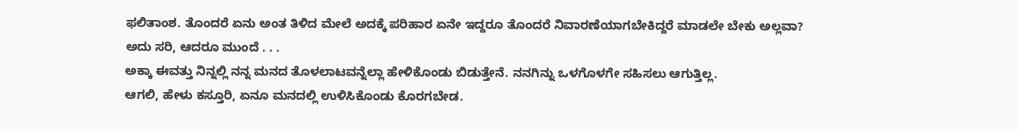ಫಲಿತಾಂಶ. ತೊಂದರೆ ಏನು ಅಂತ ತಿಳಿದ ಮೇಲೆ ಅದಕ್ಕೆ ಪರಿಹಾರ ಏನೇ ಇದ್ದರೂ ತೊಂದರೆ ನಿವಾರಣೆಯಾಗಬೇಕಿದ್ದರೆ ಮಾಡಲೇ ಬೇಕು ಅಲ್ಲವಾ?
ಅದು ಸರಿ, ಆದರೂ ಮುಂದೆ . . .
ಅಕ್ಕಾ ಈವತ್ತು ನಿನ್ನಲ್ಲಿ ನನ್ನ ಮನದ ತೊಳಲಾಟವನ್ನೆಲ್ಲಾ ಹೇಳಿಕೊಂಡು ಬಿಡುತ್ತೇನೆ. ನನಗಿನ್ನು ಒಳಗೊಳಗೇ ಸಹಿಸಲು ಆಗುತ್ತಿಲ್ಲ.
ಆಗಲಿ, ಹೇಳು ಕಸ್ತೂರಿ, ಏನೂ ಮನದಲ್ಲಿ ಉಳಿಸಿಕೊಂಡು ಕೊರಗಬೇಡ.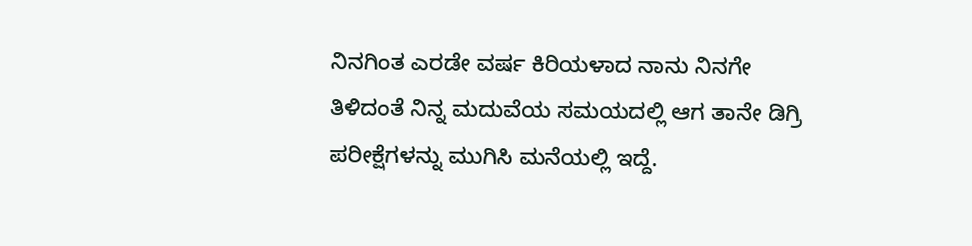ನಿನಗಿಂತ ಎರಡೇ ವರ್ಷ ಕಿರಿಯಳಾದ ನಾನು ನಿನಗೇ ತಿಳಿದಂತೆ ನಿನ್ನ ಮದುವೆಯ ಸಮಯದಲ್ಲಿ ಆಗ ತಾನೇ ಡಿಗ್ರಿ ಪರೀಕ್ಷೆಗಳನ್ನು ಮುಗಿಸಿ ಮನೆಯಲ್ಲಿ ಇದ್ದೆ.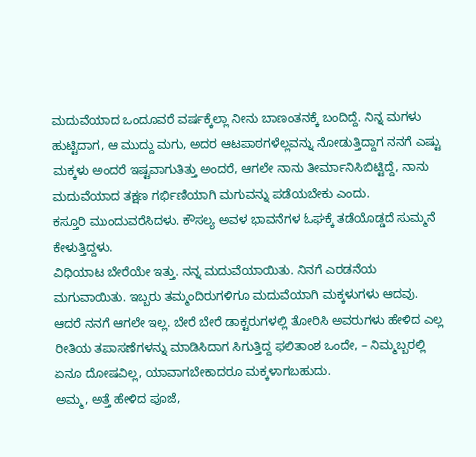ಮದುವೆಯಾದ ಒಂದೂವರೆ ವರ್ಷಕ್ಕೆಲ್ಲಾ ನೀನು ಬಾಣಂತನಕ್ಕೆ ಬಂದಿದ್ದೆ. ನಿನ್ನ ಮಗಳು ಹುಟ್ಟಿದಾಗ, ಆ ಮುದ್ದು ಮಗು, ಅದರ ಆಟಪಾಠಗಳೆಲ್ಲವನ್ನು ನೋಡುತ್ತಿದ್ದಾಗ ನನಗೆ ಎಷ್ಟು ಮಕ್ಕಳು ಅಂದರೆ ಇಷ್ಟವಾಗುತಿತ್ತು ಅಂದರೆ, ಆಗಲೇ ನಾನು ತೀರ್ಮಾನಿಸಿಬಿಟ್ಟಿದ್ದೆ, ನಾನು ಮದುವೆಯಾದ ತಕ್ಷಣ ಗರ್ಭಿಣಿಯಾಗಿ ಮಗುವನ್ನು ಪಡೆಯಬೇಕು ಎಂದು.
ಕಸ್ತೂರಿ ಮುಂದುವರೆಸಿದಳು. ಕೌಸಲ್ಯ ಅವಳ ಭಾವನೆಗಳ ಓಘಕ್ಕೆ ತಡೆಯೊಡ್ಡದೆ ಸುಮ್ಮನೆ ಕೇಳುತ್ತಿದ್ದಳು.
ವಿಧಿಯಾಟ ಬೇರೆಯೇ ಇತ್ತು. ನನ್ನ ಮದುವೆಯಾಯಿತು. ನಿನಗೆ ಎರಡನೆಯ ಮಗುವಾಯಿತು. ಇಬ್ಬರು ತಮ್ಮಂದಿರುಗಳಿಗೂ ಮದುವೆಯಾಗಿ ಮಕ್ಕಳುಗಳು ಆದವು. ಆದರೆ ನನಗೆ ಆಗಲೇ ಇಲ್ಲ. ಬೇರೆ ಬೇರೆ ಡಾಕ್ಟರುಗಳಲ್ಲಿ ತೋರಿಸಿ ಅವರುಗಳು ಹೇಳಿದ ಎಲ್ಲ ರೀತಿಯ ತಪಾಸಣೆಗಳನ್ನು ಮಾಡಿಸಿದಾಗ ಸಿಗುತ್ತಿದ್ದ ಫಲಿತಾಂಶ ಒಂದೇ, – ನಿಮ್ಮಬ್ಬರಲ್ಲಿ ಏನೂ ದೋಷವಿಲ್ಲ, ಯಾವಾಗಬೇಕಾದರೂ ಮಕ್ಕಳಾಗಬಹುದು.
ಅಮ್ಮ, ಅತ್ತೆ ಹೇಳಿದ ಪೂಜೆ,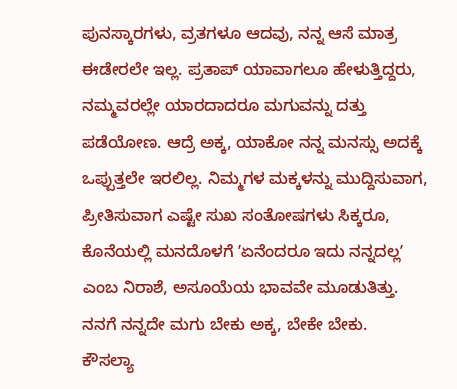ಪುನಸ್ಕಾರಗಳು, ವ್ರತಗಳೂ ಆದವು, ನನ್ನ ಆಸೆ ಮಾತ್ರ ಈಡೇರಲೇ ಇಲ್ಲ. ಪ್ರತಾಪ್ ಯಾವಾಗಲೂ ಹೇಳುತ್ತಿದ್ದರು, ನಮ್ಮವರಲ್ಲೇ ಯಾರದಾದರೂ ಮಗುವನ್ನು ದತ್ತು ಪಡೆಯೋಣ. ಆದ್ರೆ ಅಕ್ಕ, ಯಾಕೋ ನನ್ನ ಮನಸ್ಸು ಅದಕ್ಕೆ ಒಪ್ಪುತ್ತಲೇ ಇರಲಿಲ್ಲ. ನಿಮ್ಮಗಳ ಮಕ್ಕಳನ್ನು ಮುದ್ದಿಸುವಾಗ, ಪ್ರೀತಿಸುವಾಗ ಎಷ್ಟೇ ಸುಖ ಸಂತೋಷಗಳು ಸಿಕ್ಕರೂ, ಕೊನೆಯಲ್ಲಿ ಮನದೊಳಗೆ ʼಏನೆಂದರೂ ಇದು ನನ್ನದಲ್ಲʼ ಎಂಬ ನಿರಾಶೆ, ಅಸೂಯೆಯ ಭಾವವೇ ಮೂಡುತಿತ್ತು. ನನಗೆ ನನ್ನದೇ ಮಗು ಬೇಕು ಅಕ್ಕ, ಬೇಕೇ ಬೇಕು.
ಕೌಸಲ್ಯಾ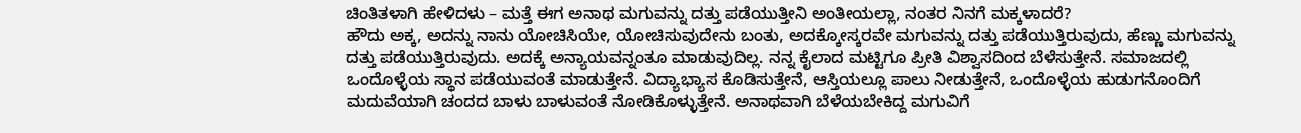ಚಿಂತಿತಳಾಗಿ ಹೇಳಿದಳು – ಮತ್ತೆ ಈಗ ಅನಾಥ ಮಗುವನ್ನು ದತ್ತು ಪಡೆಯುತ್ತೀನಿ ಅಂತೀಯಲ್ಲಾ, ನಂತರ ನಿನಗೆ ಮಕ್ಕಳಾದರೆ?
ಹೌದು ಅಕ್ಕ, ಅದನ್ನು ನಾನು ಯೋಚಿಸಿಯೇ, ಯೋಚಿಸುವುದೇನು ಬಂತು, ಅದಕ್ಕೋಸ್ಕರವೇ ಮಗುವನ್ನು ದತ್ತು ಪಡೆಯುತ್ತಿರುವುದು, ಹೆಣ್ಣು ಮಗುವನ್ನು ದತ್ತು ಪಡೆಯುತ್ತಿರುವುದು. ಅದಕ್ಕೆ ಅನ್ಯಾಯವನ್ನಂತೂ ಮಾಡುವುದಿಲ್ಲ. ನನ್ನ ಕೈಲಾದ ಮಟ್ಟಿಗೂ ಪ್ರೀತಿ ವಿಶ್ವಾಸದಿಂದ ಬೆಳೆಸುತ್ತೇನೆ. ಸಮಾಜದಲ್ಲಿ ಒಂದೊಳ್ಳೆಯ ಸ್ಥಾನ ಪಡೆಯುವಂತೆ ಮಾಡುತ್ತೇನೆ. ವಿದ್ಯಾಭ್ಯಾಸ ಕೊಡಿಸುತ್ತೇನೆ, ಆಸ್ತಿಯಲ್ಲೂ ಪಾಲು ನೀಡುತ್ತೇನೆ, ಒಂದೊಳ್ಳೆಯ ಹುಡುಗನೊಂದಿಗೆ ಮದುವೆಯಾಗಿ ಚಂದದ ಬಾಳು ಬಾಳುವಂತೆ ನೋಡಿಕೊಳ್ಳುತ್ತೇನೆ. ಅನಾಥವಾಗಿ ಬೆಳೆಯಬೇಕಿದ್ದ ಮಗುವಿಗೆ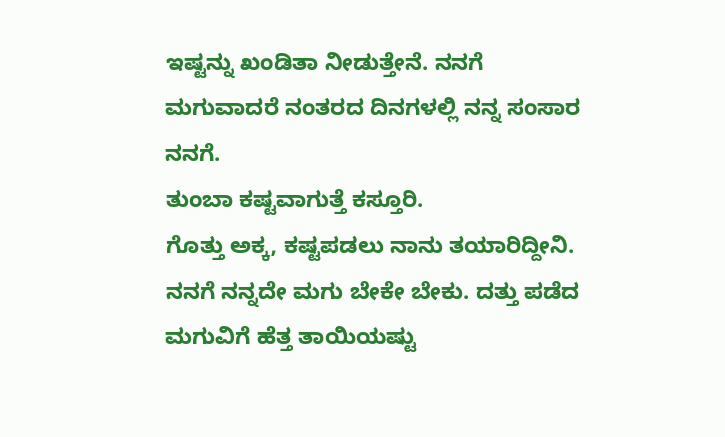ಇಷ್ಟನ್ನು ಖಂಡಿತಾ ನೀಡುತ್ತೇನೆ. ನನಗೆ ಮಗುವಾದರೆ ನಂತರದ ದಿನಗಳಲ್ಲಿ ನನ್ನ ಸಂಸಾರ ನನಗೆ.
ತುಂಬಾ ಕಷ್ಟವಾಗುತ್ತೆ ಕಸ್ತೂರಿ.
ಗೊತ್ತು ಅಕ್ಕ, ಕಷ್ಟಪಡಲು ನಾನು ತಯಾರಿದ್ದೀನಿ. ನನಗೆ ನನ್ನದೇ ಮಗು ಬೇಕೇ ಬೇಕು. ದತ್ತು ಪಡೆದ ಮಗುವಿಗೆ ಹೆತ್ತ ತಾಯಿಯಷ್ಟು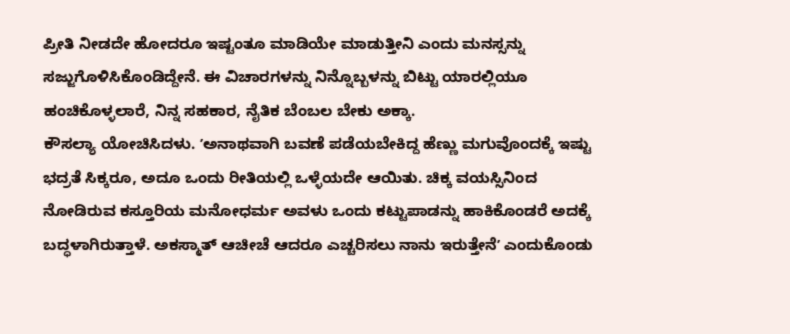ಪ್ರೀತಿ ನೀಡದೇ ಹೋದರೂ ಇಷ್ಟಂತೂ ಮಾಡಿಯೇ ಮಾಡುತ್ತೀನಿ ಎಂದು ಮನಸ್ಸನ್ನು ಸಜ್ಜುಗೊಳಿಸಿಕೊಂಡಿದ್ದೇನೆ. ಈ ವಿಚಾರಗಳನ್ನು ನಿನ್ನೊಬ್ಬಳನ್ನು ಬಿಟ್ಟು ಯಾರಲ್ಲಿಯೂ ಹಂಚಿಕೊಳ್ಳಲಾರೆ, ನಿನ್ನ ಸಹಕಾರ, ನೈತಿಕ ಬೆಂಬಲ ಬೇಕು ಅಕ್ಕಾ.
ಕೌಸಲ್ಯಾ ಯೋಚಿಸಿದಳು. ʼಅನಾಥವಾಗಿ ಬವಣೆ ಪಡೆಯಬೇಕಿದ್ದ ಹೆಣ್ಣು ಮಗುವೊಂದಕ್ಕೆ ಇಷ್ಟು ಭದ್ರತೆ ಸಿಕ್ಕರೂ, ಅದೂ ಒಂದು ರೀತಿಯಲ್ಲಿ ಒಳ್ಳೆಯದೇ ಆಯಿತು. ಚಿಕ್ಕ ವಯಸ್ಸಿನಿಂದ ನೋಡಿರುವ ಕಸ್ತೂರಿಯ ಮನೋಧರ್ಮ ಅವಳು ಒಂದು ಕಟ್ಟುಪಾಡನ್ನು ಹಾಕಿಕೊಂಡರೆ ಅದಕ್ಕೆ ಬದ್ಧಳಾಗಿರುತ್ತಾಳೆ. ಅಕಸ್ಮಾತ್ ಆಚೀಚೆ ಆದರೂ ಎಚ್ಚರಿಸಲು ನಾನು ಇರುತ್ತೇನೆʼ ಎಂದುಕೊಂಡು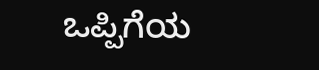ಒಪ್ಪಿಗೆಯ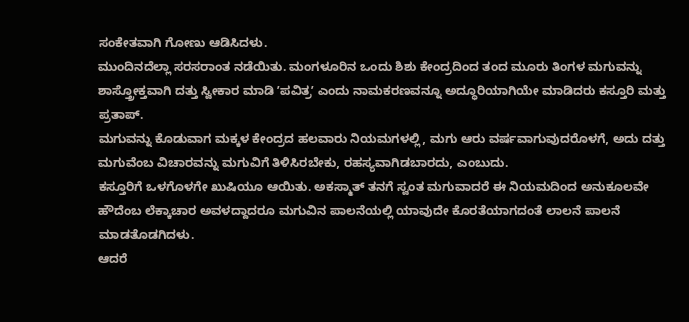ಸಂಕೇತವಾಗಿ ಗೋಣು ಆಡಿಸಿದಳು.
ಮುಂದಿನದೆಲ್ಲಾ ಸರಸರಾಂತ ನಡೆಯಿತು. ಮಂಗಳೂರಿನ ಒಂದು ಶಿಶು ಕೇಂದ್ರದಿಂದ ತಂದ ಮೂರು ತಿಂಗಳ ಮಗುವನ್ನು ಶಾಸ್ತ್ರೋಕ್ತವಾಗಿ ದತ್ತು ಸ್ವೀಕಾರ ಮಾಡಿ ʼಪವಿತ್ರʼ ಎಂದು ನಾಮಕರಣವನ್ನೂ ಅದ್ಧೂರಿಯಾಗಿಯೇ ಮಾಡಿದರು ಕಸ್ತೂರಿ ಮತ್ತು ಪ್ರತಾಪ್.
ಮಗುವನ್ನು ಕೊಡುವಾಗ ಮಕ್ಕಳ ಕೇಂದ್ರದ ಹಲವಾರು ನಿಯಮಗಳಲ್ಲಿ, ಮಗು ಆರು ವರ್ಷವಾಗುವುದರೊಳಗೆ, ಅದು ದತ್ತು ಮಗುವೆಂಬ ವಿಚಾರವನ್ನು ಮಗುವಿಗೆ ತಿಳಿಸಿರಬೇಕು, ರಹಸ್ಯವಾಗಿಡಬಾರದು, ಎಂಬುದು.
ಕಸ್ತೂರಿಗೆ ಒಳಗೊಳಗೇ ಖುಷಿಯೂ ಆಯಿತು. ಅಕಸ್ಮಾತ್ ತನಗೆ ಸ್ವಂತ ಮಗುವಾದರೆ ಈ ನಿಯಮದಿಂದ ಅನುಕೂಲವೇ ಹೌದೆಂಬ ಲೆಕ್ಕಾಚಾರ ಅವಳದ್ದಾದರೂ ಮಗುವಿನ ಪಾಲನೆಯಲ್ಲಿ ಯಾವುದೇ ಕೊರತೆಯಾಗದಂತೆ ಲಾಲನೆ ಪಾಲನೆ ಮಾಡತೊಡಗಿದಳು.
ಆದರೆ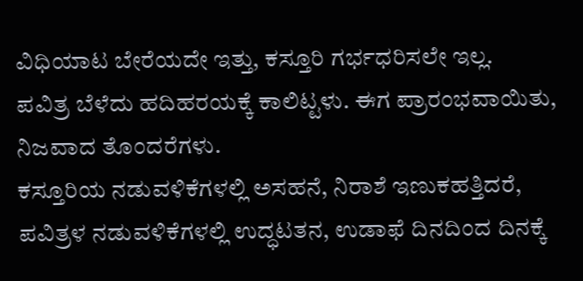ವಿಧಿಯಾಟ ಬೇರೆಯದೇ ಇತ್ತು, ಕಸ್ತೂರಿ ಗರ್ಭಧರಿಸಲೇ ಇಲ್ಲ.
ಪವಿತ್ರ ಬೆಳೆದು ಹದಿಹರಯಕ್ಕೆ ಕಾಲಿಟ್ಟಳು. ಈಗ ಪ್ರಾರಂಭವಾಯಿತು, ನಿಜವಾದ ತೊಂದರೆಗಳು.
ಕಸ್ತೂರಿಯ ನಡುವಳಿಕೆಗಳಲ್ಲಿ ಅಸಹನೆ, ನಿರಾಶೆ ಇಣುಕಹತ್ತಿದರೆ, ಪವಿತ್ರಳ ನಡುವಳಿಕೆಗಳಲ್ಲಿ ಉದ್ಧಟತನ, ಉಡಾಫೆ ದಿನದಿಂದ ದಿನಕ್ಕೆ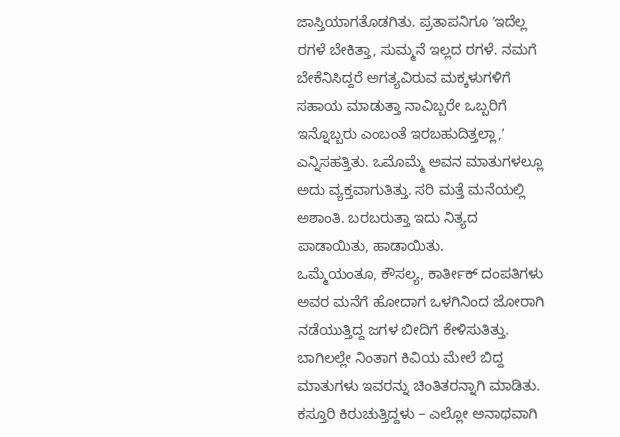ಜಾಸ್ತಿಯಾಗತೊಡಗಿತು. ಪ್ರತಾಪನಿಗೂ ʼಇದೆಲ್ಲ ರಗಳೆ ಬೇಕಿತ್ತಾ, ಸುಮ್ಮನೆ ಇಲ್ಲದ ರಗಳೆ. ನಮಗೆ ಬೇಕೆನಿಸಿದ್ದರೆ ಅಗತ್ಯವಿರುವ ಮಕ್ಕಳುಗಳಿಗೆ ಸಹಾಯ ಮಾಡುತ್ತಾ ನಾವಿಬ್ಬರೇ ಒಬ್ಬರಿಗೆ ಇನ್ನೊಬ್ಬರು ಎಂಬಂತೆ ಇರಬಹುದಿತ್ತಲ್ಲಾ,ʼ ಎನ್ನಿಸಹತ್ತಿತು. ಒಮೊಮ್ಮೆ ಅವನ ಮಾತುಗಳಲ್ಲೂ ಅದು ವ್ಯಕ್ತವಾಗುತಿತ್ತು. ಸರಿ ಮತ್ತೆ ಮನೆಯಲ್ಲಿ ಅಶಾಂತಿ. ಬರಬರುತ್ತಾ ಇದು ನಿತ್ಯದ ಪಾಡಾಯಿತು, ಹಾಡಾಯಿತು.
ಒಮ್ಮೆಯಂತೂ, ಕೌಸಲ್ಯ, ಕಾರ್ತೀಕ್ ದಂಪತಿಗಳು ಅವರ ಮನೆಗೆ ಹೋದಾಗ ಒಳಗಿನಿಂದ ಜೋರಾಗಿ ನಡೆಯುತ್ತಿದ್ದ ಜಗಳ ಬೀದಿಗೆ ಕೇಳಿಸುತಿತ್ತು. ಬಾಗಿಲಲ್ಲೇ ನಿಂತಾಗ ಕಿವಿಯ ಮೇಲೆ ಬಿದ್ದ ಮಾತುಗಳು ಇವರನ್ನು ಚಿಂತಿತರನ್ನಾಗಿ ಮಾಡಿತು.
ಕಸ್ತೂರಿ ಕಿರುಚುತ್ತಿದ್ದಳು – ಎಲ್ಲೋ ಅನಾಥವಾಗಿ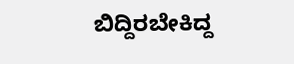ಬಿದ್ದಿರಬೇಕಿದ್ದ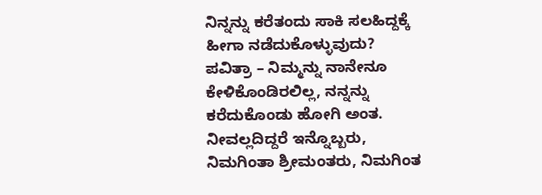ನಿನ್ನನ್ನು ಕರೆತಂದು ಸಾಕಿ ಸಲಹಿದ್ದಕ್ಕೆ ಹೀಗಾ ನಡೆದುಕೊಳ್ಳುವುದು?
ಪವಿತ್ರಾ – ನಿಮ್ಮನ್ನು ನಾನೇನೂ ಕೇಳಿಕೊಂಡಿರಲಿಲ್ಲ, ನನ್ನನ್ನು ಕರೆದುಕೊಂಡು ಹೋಗಿ ಅಂತ. ನೀವಲ್ಲದಿದ್ದರೆ ಇನ್ನೊಬ್ಬರು, ನಿಮಗಿಂತಾ ಶ್ರೀಮಂತರು, ನಿಮಗಿಂತ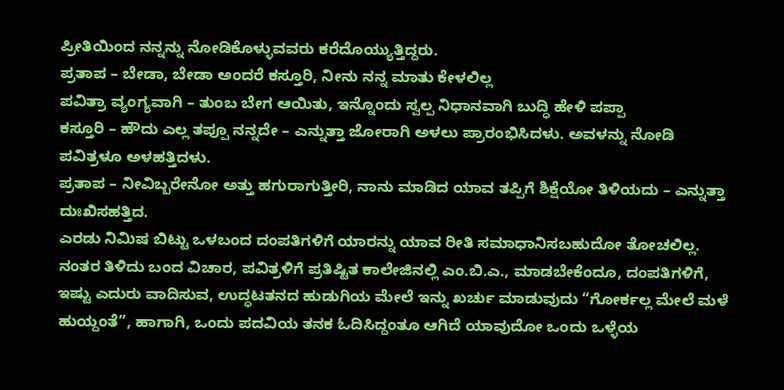ಪ್ರೀತಿಯಿಂದ ನನ್ನನ್ನು ನೋಡಿಕೊಳ್ಳುವವರು ಕರೆದೊಯ್ಯುತ್ತಿದ್ದರು.
ಪ್ರತಾಪ – ಬೇಡಾ, ಬೇಡಾ ಅಂದರೆ ಕಸ್ತೂರಿ, ನೀನು ನನ್ನ ಮಾತು ಕೇಳಲಿಲ್ಲ
ಪವಿತ್ರಾ ವ್ಯಂಗ್ಯವಾಗಿ – ತುಂಬ ಬೇಗ ಆಯಿತು, ಇನ್ನೊಂದು ಸ್ವಲ್ಪ ನಿಧಾನವಾಗಿ ಬುದ್ಧಿ ಹೇಳಿ ಪಪ್ಪಾ
ಕಸ್ತೂರಿ – ಹೌದು ಎಲ್ಲ ತಪ್ಪೂ ನನ್ನದೇ – ಎನ್ನುತ್ತಾ ಜೋರಾಗಿ ಅಳಲು ಪ್ರಾರಂಭಿಸಿದಳು. ಅವಳನ್ನು ನೋಡಿ ಪವಿತ್ರಳೂ ಅಳಹತ್ತಿದಳು.
ಪ್ರತಾಪ – ನೀವಿಬ್ಬರೇನೋ ಅತ್ತು ಹಗುರಾಗುತ್ತೀರಿ, ನಾನು ಮಾಡಿದ ಯಾವ ತಪ್ಪಿಗೆ ಶಿಕ್ಷೆಯೋ ತಿಳಿಯದು – ಎನ್ನುತ್ತಾ ದುಃಖಿಸಹತ್ತಿದ.
ಎರಡು ನಿಮಿಷ ಬಿಟ್ಟು ಒಳಬಂದ ದಂಪತಿಗಳಿಗೆ ಯಾರನ್ನು ಯಾವ ರೀತಿ ಸಮಾಧಾನಿಸಬಹುದೋ ತೋಚಲಿಲ್ಲ.
ನಂತರ ತಿಳಿದು ಬಂದ ವಿಚಾರ, ಪವಿತ್ರಳಿಗೆ ಪ್ರತಿಷ್ಟಿತ ಕಾಲೇಜಿನಲ್ಲಿ ಎಂ.ಬಿ.ಎ., ಮಾಡಬೇಕೆಂದೂ, ದಂಪತಿಗಳಿಗೆ, ಇಷ್ಟು ಎದುರು ವಾದಿಸುವ, ಉದ್ಧಟತನದ ಹುಡುಗಿಯ ಮೇಲೆ ಇನ್ನು ಖರ್ಚು ಮಾಡುವುದು “ಗೋರ್ಕಲ್ಲ ಮೇಲೆ ಮಳೆ ಹುಯ್ದಂತೆ”, ಹಾಗಾಗಿ, ಒಂದು ಪದವಿಯ ತನಕ ಓದಿಸಿದ್ದಂತೂ ಆಗಿದೆ ಯಾವುದೋ ಒಂದು ಒಳ್ಳೆಯ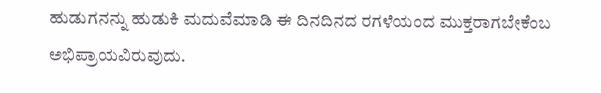ಹುಡುಗನನ್ನು ಹುಡುಕಿ ಮದುವೆಮಾಡಿ ಈ ದಿನದಿನದ ರಗಳೆಯಂದ ಮುಕ್ತರಾಗಬೇಕೆಂಬ ಅಭಿಪ್ರಾಯವಿರುವುದು.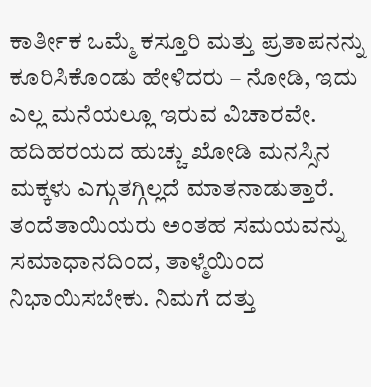ಕಾರ್ತೀಕ ಒಮ್ಮೆ ಕಸ್ತೂರಿ ಮತ್ತು ಪ್ರತಾಪನನ್ನು ಕೂರಿಸಿಕೊಂಡು ಹೇಳಿದರು – ನೋಡಿ, ಇದು ಎಲ್ಲ ಮನೆಯಲ್ಲೂ ಇರುವ ವಿಚಾರವೇ. ಹದಿಹರಯದ ಹುಚ್ಚು ಖೋಡಿ ಮನಸ್ಸಿನ ಮಕ್ಕಳು ಎಗ್ಗುತಗ್ಗಿಲ್ಲದೆ ಮಾತನಾಡುತ್ತಾರೆ. ತಂದೆತಾಯಿಯರು ಅಂತಹ ಸಮಯವನ್ನು ಸಮಾಧಾನದಿಂದ, ತಾಳ್ಮೆಯಿಂದ ನಿಭಾಯಿಸಬೇಕು. ನಿಮಗೆ ದತ್ತು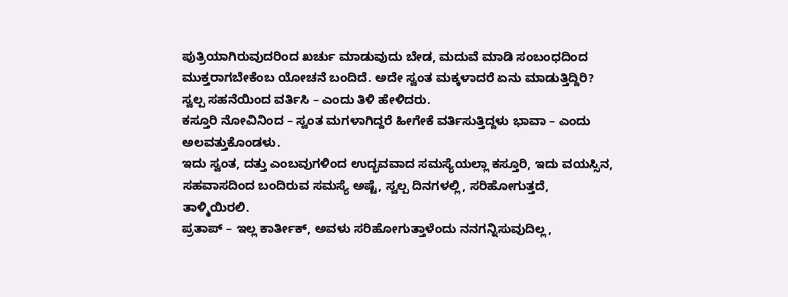ಪುತ್ರಿಯಾಗಿರುವುದರಿಂದ ಖರ್ಚು ಮಾಡುವುದು ಬೇಡ, ಮದುವೆ ಮಾಡಿ ಸಂಬಂಧದಿಂದ ಮುಕ್ತರಾಗಬೇಕೆಂಬ ಯೋಚನೆ ಬಂದಿದೆ. ಅದೇ ಸ್ವಂತ ಮಕ್ಕಳಾದರೆ ಏನು ಮಾಡುತ್ತಿದ್ದಿರಿ? ಸ್ವಲ್ಪ ಸಹನೆಯಿಂದ ವರ್ತಿಸಿ – ಎಂದು ತಿಳಿ ಹೇಳಿದರು.
ಕಸ್ತೂರಿ ನೋವಿನಿಂದ – ಸ್ವಂತ ಮಗಳಾಗಿದ್ದರೆ ಹೀಗೇಕೆ ವರ್ತಿಸುತ್ತಿದ್ದಳು ಭಾವಾ – ಎಂದು ಅಲವತ್ತುಕೊಂಡಳು.
ಇದು ಸ್ವಂತ, ದತ್ತು ಎಂಬವುಗಳಿಂದ ಉದ್ಭವವಾದ ಸಮಸ್ಯೆಯಲ್ಲಾ ಕಸ್ತೂರಿ, ಇದು ವಯಸ್ಸಿನ, ಸಹವಾಸದಿಂದ ಬಂದಿರುವ ಸಮಸ್ಯೆ ಅಷ್ಟೆ, ಸ್ವಲ್ಪ ದಿನಗಳಲ್ಲಿ, ಸರಿಹೋಗುತ್ತದೆ, ತಾಳ್ಮಿಯಿರಲಿ.
ಪ್ರತಾಪ್ – ಇಲ್ಲ ಕಾರ್ತೀಕ್, ಅವಳು ಸರಿಹೋಗುತ್ತಾಳೆಂದು ನನಗನ್ನಿಸುವುದಿಲ್ಲ,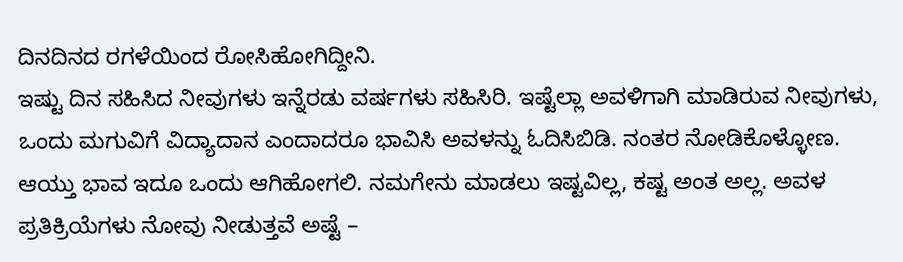ದಿನದಿನದ ರಗಳೆಯಿಂದ ರೋಸಿಹೋಗಿದ್ದೀನಿ.
ಇಷ್ಟು ದಿನ ಸಹಿಸಿದ ನೀವುಗಳು ಇನ್ನೆರಡು ವರ್ಷಗಳು ಸಹಿಸಿರಿ. ಇಷ್ಟೆಲ್ಲಾ ಅವಳಿಗಾಗಿ ಮಾಡಿರುವ ನೀವುಗಳು, ಒಂದು ಮಗುವಿಗೆ ವಿದ್ಯಾದಾನ ಎಂದಾದರೂ ಭಾವಿಸಿ ಅವಳನ್ನು ಓದಿಸಿಬಿಡಿ. ನಂತರ ನೋಡಿಕೊಳ್ಳೋಣ.
ಆಯ್ತು ಭಾವ ಇದೂ ಒಂದು ಆಗಿಹೋಗಲಿ. ನಮಗೇನು ಮಾಡಲು ಇಷ್ಟವಿಲ್ಲ, ಕಷ್ಟ ಅಂತ ಅಲ್ಲ. ಅವಳ ಪ್ರತಿಕ್ರಿಯೆಗಳು ನೋವು ನೀಡುತ್ತವೆ ಅಷ್ಟೆ –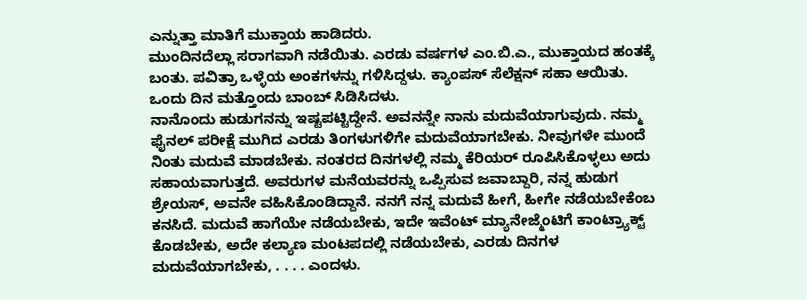ಎನ್ನುತ್ತಾ ಮಾತಿಗೆ ಮುಕ್ತಾಯ ಹಾಡಿದರು.
ಮುಂದಿನದೆಲ್ಲಾ ಸರಾಗವಾಗಿ ನಡೆಯಿತು. ಎರಡು ವರ್ಷಗಳ ಎಂ.ಬಿ.ಎ., ಮುಕ್ತಾಯದ ಹಂತಕ್ಕೆ ಬಂತು. ಪವಿತ್ರಾ ಒಳ್ಳೆಯ ಅಂಕಗಳನ್ನು ಗಳಿಸಿದ್ದಳು. ಕ್ಯಾಂಪಸ್ ಸೆಲೆಕ್ಷನ್ ಸಹಾ ಆಯಿತು.
ಒಂದು ದಿನ ಮತ್ತೊಂದು ಬಾಂಬ್ ಸಿಡಿಸಿದಳು.
ನಾನೊಂದು ಹುಡುಗನನ್ನು ಇಷ್ಟಪಟ್ಟಿದ್ದೇನೆ. ಅವನನ್ನೇ ನಾನು ಮದುವೆಯಾಗುವುದು. ನಮ್ಮ ಫೈನಲ್ ಪರೀಕ್ಷೆ ಮುಗಿದ ಎರಡು ತಿಂಗಳುಗಳಿಗೇ ಮದುವೆಯಾಗಬೇಕು. ನೀವುಗಳೇ ಮುಂದೆ ನಿಂತು ಮದುವೆ ಮಾಡಬೇಕು. ನಂತರದ ದಿನಗಳಲ್ಲಿ ನಮ್ಮ ಕೆರಿಯರ್ ರೂಪಿಸಿಕೊಳ್ಳಲು ಅದು ಸಹಾಯವಾಗುತ್ತದೆ. ಅವರುಗಳ ಮನೆಯವರನ್ನು ಒಪ್ಪಿಸುವ ಜವಾಬ್ದಾರಿ, ನನ್ನ ಹುಡುಗ ಶ್ರೇಯಸ್, ಅವನೇ ವಹಿಸಿಕೊಂಡಿದ್ದಾನೆ. ನನಗೆ ನನ್ನ ಮದುವೆ ಹೀಗೆ, ಹೀಗೇ ನಡೆಯಬೇಕೆಂಬ ಕನಸಿದೆ. ಮದುವೆ ಹಾಗೆಯೇ ನಡೆಯಬೇಕು, ಇದೇ ಇವೆಂಟ್ ಮ್ಯಾನೇಜ್ಮೆಂಟಿಗೆ ಕಾಂಟ್ರ್ಯಾಕ್ಟ್ ಕೊಡಬೇಕು, ಅದೇ ಕಲ್ಯಾಣ ಮಂಟಪದಲ್ಲಿ ನಡೆಯಬೇಕು, ಎರಡು ದಿನಗಳ ಮದುವೆಯಾಗಬೇಕು, . . . . ಎಂದಳು.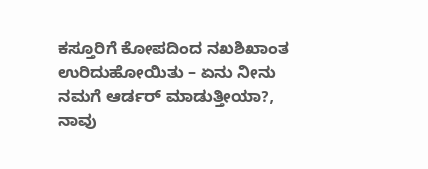ಕಸ್ತೂರಿಗೆ ಕೋಪದಿಂದ ನಖಶಿಖಾಂತ ಉರಿದುಹೋಯಿತು – ಏನು ನೀನು ನಮಗೆ ಆರ್ಡರ್ ಮಾಡುತ್ತೀಯಾ?, ನಾವು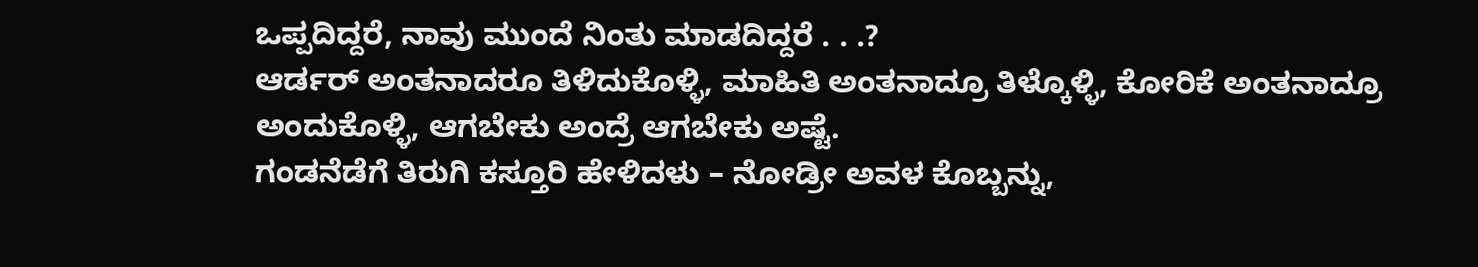ಒಪ್ಪದಿದ್ದರೆ, ನಾವು ಮುಂದೆ ನಿಂತು ಮಾಡದಿದ್ದರೆ . . .?
ಆರ್ಡರ್ ಅಂತನಾದರೂ ತಿಳಿದುಕೊಳ್ಳಿ, ಮಾಹಿತಿ ಅಂತನಾದ್ರೂ ತಿಳ್ಕೊಳ್ಳಿ, ಕೋರಿಕೆ ಅಂತನಾದ್ರೂ ಅಂದುಕೊಳ್ಳಿ, ಆಗಬೇಕು ಅಂದ್ರೆ ಆಗಬೇಕು ಅಷ್ಟೆ.
ಗಂಡನೆಡೆಗೆ ತಿರುಗಿ ಕಸ್ತೂರಿ ಹೇಳಿದಳು – ನೋಡ್ರೀ ಅವಳ ಕೊಬ್ಬನ್ನು,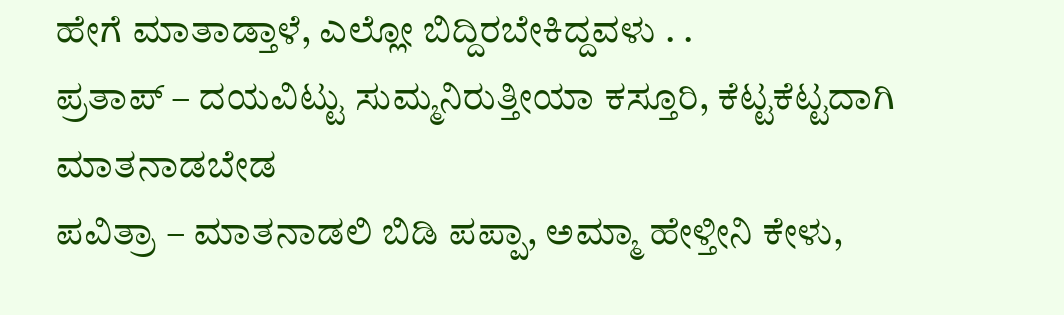ಹೇಗೆ ಮಾತಾಡ್ತಾಳೆ, ಎಲ್ಲೋ ಬಿದ್ದಿರಬೇಕಿದ್ದವಳು . .
ಪ್ರತಾಪ್ – ದಯವಿಟ್ಟು ಸುಮ್ಮನಿರುತ್ತೀಯಾ ಕಸ್ತೂರಿ, ಕೆಟ್ಟಕೆಟ್ಟದಾಗಿ ಮಾತನಾಡಬೇಡ
ಪವಿತ್ರಾ – ಮಾತನಾಡಲಿ ಬಿಡಿ ಪಪ್ಪಾ, ಅಮ್ಮಾ ಹೇಳ್ತೀನಿ ಕೇಳು,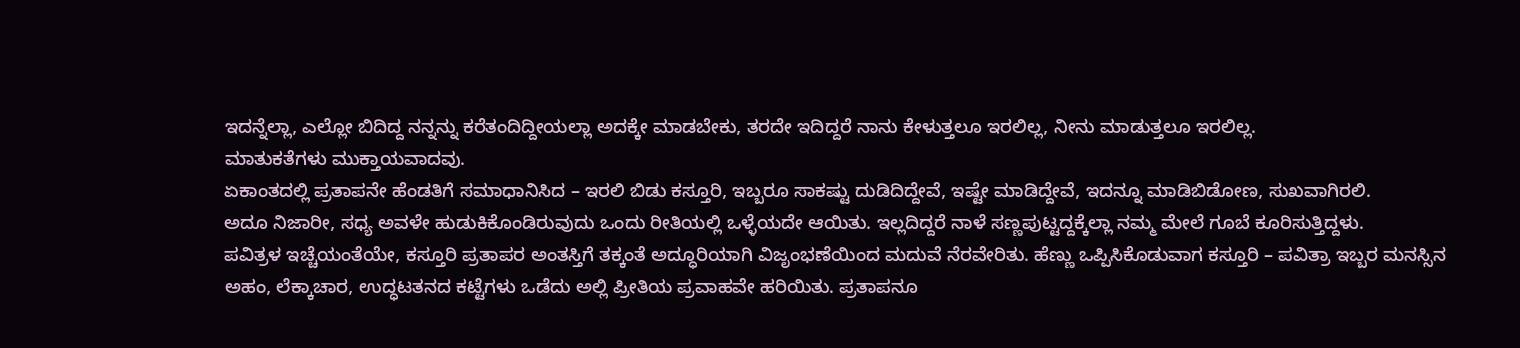ಇದನ್ನೆಲ್ಲಾ, ಎಲ್ಲೋ ಬಿದಿದ್ದ ನನ್ನನ್ನು ಕರೆತಂದಿದ್ದೀಯಲ್ಲಾ ಅದಕ್ಕೇ ಮಾಡಬೇಕು, ತರದೇ ಇದಿದ್ದರೆ ನಾನು ಕೇಳುತ್ತಲೂ ಇರಲಿಲ್ಲ, ನೀನು ಮಾಡುತ್ತಲೂ ಇರಲಿಲ್ಲ.
ಮಾತುಕತೆಗಳು ಮುಕ್ತಾಯವಾದವು.
ಏಕಾಂತದಲ್ಲಿ ಪ್ರತಾಪನೇ ಹೆಂಡತಿಗೆ ಸಮಾಧಾನಿಸಿದ – ಇರಲಿ ಬಿಡು ಕಸ್ತೂರಿ, ಇಬ್ಬರೂ ಸಾಕಷ್ಟು ದುಡಿದಿದ್ದೇವೆ, ಇಷ್ಟೇ ಮಾಡಿದ್ದೇವೆ, ಇದನ್ನೂ ಮಾಡಿಬಿಡೋಣ, ಸುಖವಾಗಿರಲಿ.
ಅದೂ ನಿಜಾರೀ, ಸಧ್ಯ ಅವಳೇ ಹುಡುಕಿಕೊಂಡಿರುವುದು ಒಂದು ರೀತಿಯಲ್ಲಿ ಒಳ್ಳೆಯದೇ ಆಯಿತು. ಇಲ್ಲದಿದ್ದರೆ ನಾಳೆ ಸಣ್ಣಪುಟ್ಟದ್ದಕ್ಕೆಲ್ಲಾ ನಮ್ಮ ಮೇಲೆ ಗೂಬೆ ಕೂರಿಸುತ್ತಿದ್ದಳು.
ಪವಿತ್ರಳ ಇಚ್ಚೆಯಂತೆಯೇ, ಕಸ್ತೂರಿ ಪ್ರತಾಪರ ಅಂತಸ್ತಿಗೆ ತಕ್ಕಂತೆ ಅದ್ಧೂರಿಯಾಗಿ ವಿಜೃಂಭಣೆಯಿಂದ ಮದುವೆ ನೆರವೇರಿತು. ಹೆಣ್ಣು ಒಪ್ಪಿಸಿಕೊಡುವಾಗ ಕಸ್ತೂರಿ – ಪವಿತ್ರಾ ಇಬ್ಬರ ಮನಸ್ಸಿನ ಅಹಂ, ಲೆಕ್ಕಾಚಾರ, ಉದ್ಧಟತನದ ಕಟ್ಟೆಗಳು ಒಡೆದು ಅಲ್ಲಿ ಪ್ರೀತಿಯ ಪ್ರವಾಹವೇ ಹರಿಯಿತು. ಪ್ರತಾಪನೂ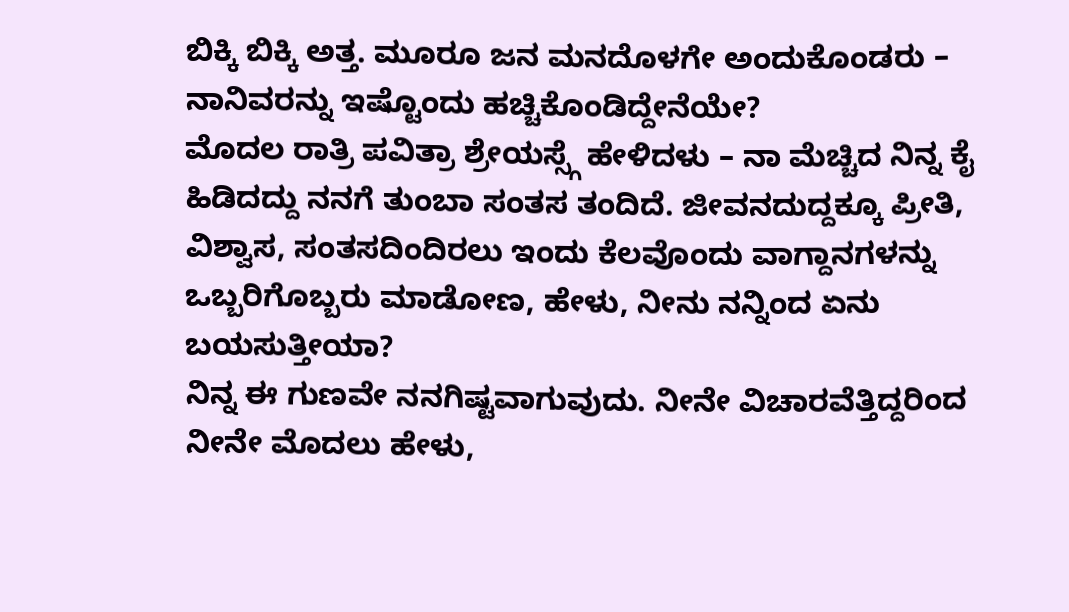ಬಿಕ್ಕಿ ಬಿಕ್ಕಿ ಅತ್ತ. ಮೂರೂ ಜನ ಮನದೊಳಗೇ ಅಂದುಕೊಂಡರು – ನಾನಿವರನ್ನು ಇಷ್ಟೊಂದು ಹಚ್ಚಿಕೊಂಡಿದ್ದೇನೆಯೇ?
ಮೊದಲ ರಾತ್ರಿ ಪವಿತ್ರಾ ಶ್ರೇಯಸ್ಸ್ಗೆ ಹೇಳಿದಳು – ನಾ ಮೆಚ್ಚಿದ ನಿನ್ನ ಕೈ ಹಿಡಿದದ್ದು ನನಗೆ ತುಂಬಾ ಸಂತಸ ತಂದಿದೆ. ಜೀವನದುದ್ದಕ್ಕೂ ಪ್ರೀತಿ, ವಿಶ್ವಾಸ, ಸಂತಸದಿಂದಿರಲು ಇಂದು ಕೆಲವೊಂದು ವಾಗ್ದಾನಗಳನ್ನು ಒಬ್ಬರಿಗೊಬ್ಬರು ಮಾಡೋಣ, ಹೇಳು, ನೀನು ನನ್ನಿಂದ ಏನು ಬಯಸುತ್ತೀಯಾ?
ನಿನ್ನ ಈ ಗುಣವೇ ನನಗಿಷ್ಟವಾಗುವುದು. ನೀನೇ ವಿಚಾರವೆತ್ತಿದ್ದರಿಂದ ನೀನೇ ಮೊದಲು ಹೇಳು,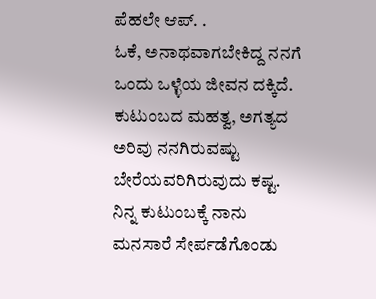ಪೆಹಲೇ ಆಪ್. .
ಓಕೆ, ಅನಾಥವಾಗಬೇಕಿದ್ದ ನನಗೆ ಒಂದು ಒಳ್ಳೆಯ ಜೀವನ ದಕ್ಕಿದೆ. ಕುಟುಂಬದ ಮಹತ್ವ, ಅಗತ್ಯದ ಅರಿವು ನನಗಿರುವಷ್ಟು ಬೇರೆಯವರಿಗಿರುವುದು ಕಷ್ಟ. ನಿನ್ನ ಕುಟುಂಬಕ್ಕೆ ನಾನು ಮನಸಾರೆ ಸೇರ್ಪಡೆಗೊಂಡು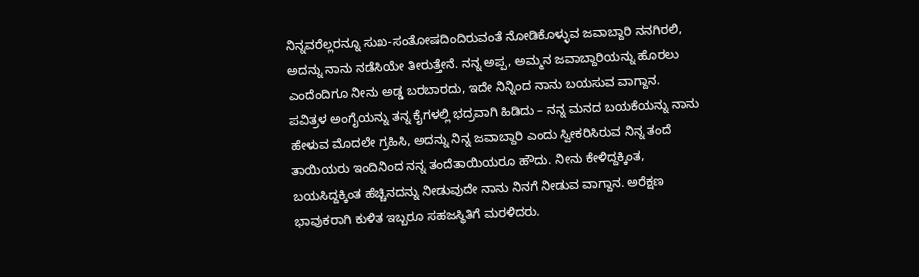ನಿನ್ನವರೆಲ್ಲರನ್ನೂ ಸುಖ-ಸಂತೋಷದಿಂದಿರುವಂತೆ ನೋಡಿಕೊಳ್ಳುವ ಜವಾಬ್ದಾರಿ ನನಗಿರಲಿ, ಅದನ್ನು ನಾನು ನಡೆಸಿಯೇ ತೀರುತ್ತೇನೆ. ನನ್ನ ಅಪ್ಪ, ಅಮ್ಮನ ಜವಾಬ್ದಾರಿಯನ್ನು ಹೊರಲು ಎಂದೆಂದಿಗೂ ನೀನು ಅಡ್ಡ ಬರಬಾರದು, ಇದೇ ನಿನ್ನಿಂದ ನಾನು ಬಯಸುವ ವಾಗ್ದಾನ.
ಪವಿತ್ರಳ ಅಂಗೈಯನ್ನು ತನ್ನ ಕೈಗಳಲ್ಲಿ ಭದ್ರವಾಗಿ ಹಿಡಿದು – ನನ್ನ ಮನದ ಬಯಕೆಯನ್ನು ನಾನು ಹೇಳುವ ಮೊದಲೇ ಗ್ರಹಿಸಿ, ಅದನ್ನು ನಿನ್ನ ಜವಾಬ್ದಾರಿ ಎಂದು ಸ್ವೀಕರಿಸಿರುವ ನಿನ್ನ ತಂದೆ ತಾಯಿಯರು ಇಂದಿನಿಂದ ನನ್ನ ತಂದೆತಾಯಿಯರೂ ಹೌದು. ನೀನು ಕೇಳಿದ್ದಕ್ಕಿಂತ, ಬಯಸಿದ್ದಕ್ಕಿಂತ ಹೆಚ್ಚಿನದನ್ನು ನೀಡುವುದೇ ನಾನು ನಿನಗೆ ನೀಡುವ ವಾಗ್ದಾನ. ಅರೆಕ್ಷಣ ಭಾವುಕರಾಗಿ ಕುಳಿತ ಇಬ್ಬರೂ ಸಹಜಸ್ಥಿತಿಗೆ ಮರಳಿದರು.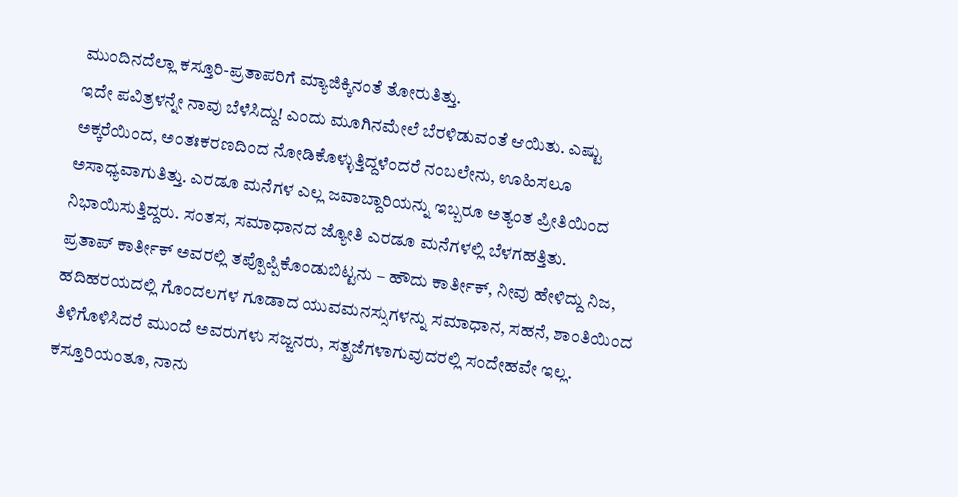ಮುಂದಿನದೆಲ್ಲಾ ಕಸ್ತೂರಿ-ಪ್ರತಾಪರಿಗೆ ಮ್ಯಾಜಿಕ್ಕಿನಂತೆ ತೋರುತಿತ್ತು.
ಇದೇ ಪವಿತ್ರಳನ್ನೇ ನಾವು ಬೆಳೆಸಿದ್ದು! ಎಂದು ಮೂಗಿನಮೇಲೆ ಬೆರಳಿಡುವಂತೆ ಆಯಿತು. ಎಷ್ಟು ಅಕ್ಕರೆಯಿಂದ, ಅಂತಃಕರಣದಿಂದ ನೋಡಿಕೊಳ್ಳುತ್ತಿದ್ದಳೆಂದರೆ ನಂಬಲೇನು, ಊಹಿಸಲೂ ಅಸಾಧ್ಯವಾಗುತಿತ್ತು. ಎರಡೂ ಮನೆಗಳ ಎಲ್ಲ ಜವಾಬ್ದಾರಿಯನ್ನು ಇಬ್ಬರೂ ಅತ್ಯಂತ ಪ್ರೀತಿಯಿಂದ ನಿಭಾಯಿಸುತ್ತಿದ್ದರು. ಸಂತಸ, ಸಮಾಧಾನದ ಜ್ಯೋತಿ ಎರಡೂ ಮನೆಗಳಲ್ಲಿ ಬೆಳಗಹತ್ತಿತು.
ಪ್ರತಾಪ್ ಕಾರ್ತೀಕ್ ಅವರಲ್ಲಿ ತಪ್ಪೊಪ್ಪಿಕೊಂಡುಬಿಟ್ಟನು – ಹೌದು ಕಾರ್ತೀಕ್, ನೀವು ಹೇಳಿದ್ದು ನಿಜ, ಹದಿಹರಯದಲ್ಲಿ ಗೊಂದಲಗಳ ಗೂಡಾದ ಯುವಮನಸ್ಸುಗಳನ್ನು ಸಮಾಧಾನ, ಸಹನೆ, ಶಾಂತಿಯಿಂದ ತಿಳಿಗೊಳಿಸಿದರೆ ಮುಂದೆ ಅವರುಗಳು ಸಜ್ಜನರು, ಸತ್ಪ್ರಜೆಗಳಾಗುವುದರಲ್ಲಿ ಸಂದೇಹವೇ ಇಲ್ಲ.
ಕಸ್ತೂರಿಯಂತೂ, ನಾನು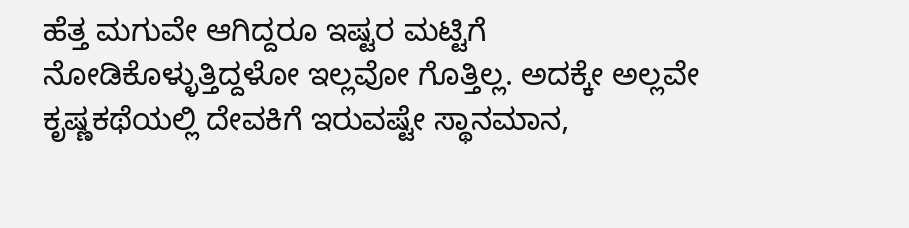ಹೆತ್ತ ಮಗುವೇ ಆಗಿದ್ದರೂ ಇಷ್ಟರ ಮಟ್ಟಿಗೆ ನೋಡಿಕೊಳ್ಳುತ್ತಿದ್ದಳೋ ಇಲ್ಲವೋ ಗೊತ್ತಿಲ್ಲ. ಅದಕ್ಕೇ ಅಲ್ಲವೇ ಕೃಷ್ಣಕಥೆಯಲ್ಲಿ ದೇವಕಿಗೆ ಇರುವಷ್ಟೇ ಸ್ಥಾನಮಾನ,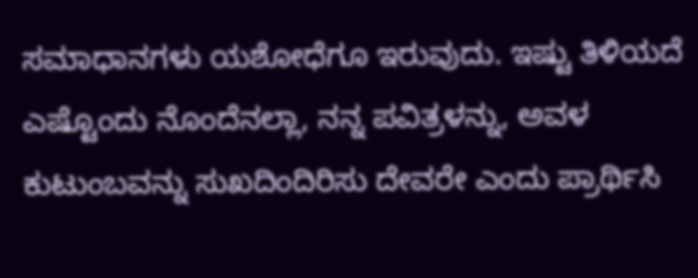ಸಮಾಧಾನಗಳು ಯಶೋಧೆಗೂ ಇರುವುದು. ಇಷ್ಟು ತಿಳಿಯದೆ ಎಷ್ಟೊಂದು ನೊಂದೆನಲ್ಲಾ, ನನ್ನ ಪವಿತ್ರಳನ್ನು, ಅವಳ ಕುಟುಂಬವನ್ನು ಸುಖದಿಂದಿರಿಸು ದೇವರೇ ಎಂದು ಪ್ರಾರ್ಥಿಸಿ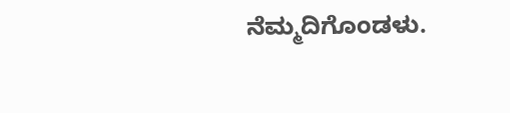ನೆಮ್ಮದಿಗೊಂಡಳು.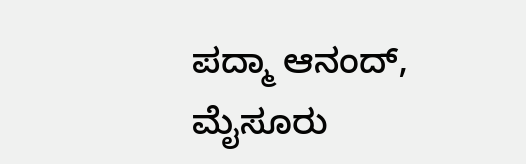ಪದ್ಮಾ ಆನಂದ್, ಮೈಸೂರು